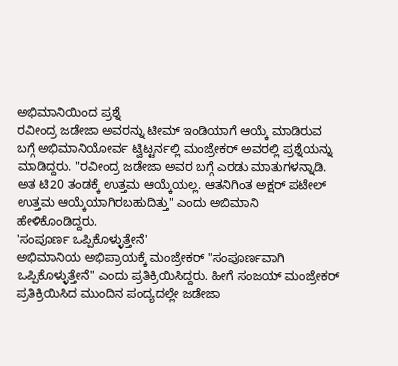ಅಭಿಮಾನಿಯಿಂದ ಪ್ರಶ್ನೆ
ರವೀಂದ್ರ ಜಡೇಜಾ ಅವರನ್ನು ಟೀಮ್ ಇಂಡಿಯಾಗೆ ಆಯ್ಕೆ ಮಾಡಿರುವ ಬಗ್ಗೆ ಅಭಿಮಾನಿಯೋರ್ವ ಟ್ವಿಟ್ಟರ್ನಲ್ಲಿ ಮಂಜ್ರೇಕರ್ ಅವರಲ್ಲಿ ಪ್ರಶ್ನೆಯನ್ನು ಮಾಡಿದ್ದರು. "ರವೀಂದ್ರ ಜಡೇಜಾ ಅವರ ಬಗ್ಗೆ ಎರಡು ಮಾತುಗಳನ್ನಾಡಿ. ಅತ ಟಿ20 ತಂಡಕ್ಕೆ ಉತ್ತಮ ಆಯ್ಕೆಯಲ್ಲ. ಆತನಿಗಿಂತ ಅಕ್ಷರ್ ಪಟೇಲ್ ಉತ್ತಮ ಆಯ್ಕೆಯಾಗಿರಬಹುದಿತ್ತು" ಎಂದು ಅಬಿಮಾನಿ ಹೇಳಿಕೊಂಡಿದ್ದರು.
'ಸಂಪೂರ್ಣ ಒಪ್ಪಿಕೊಳ್ಳುತ್ತೇನೆ'
ಅಭಿಮಾನಿಯ ಅಭಿಪ್ರಾಯಕ್ಕೆ ಮಂಜ್ರೇಕರ್ "ಸಂಪೂರ್ಣವಾಗಿ ಒಪ್ಪಿಕೊಳ್ಳುತ್ತೇನೆ" ಎಂದು ಪ್ರತಿಕ್ರಿಯಿಸಿದ್ದರು. ಹೀಗೆ ಸಂಜಯ್ ಮಂಜ್ರೇಕರ್ ಪ್ರತಿಕ್ರಿಯಿಸಿದ ಮುಂದಿನ ಪಂದ್ಯದಲ್ಲೇ ಜಡೇಜಾ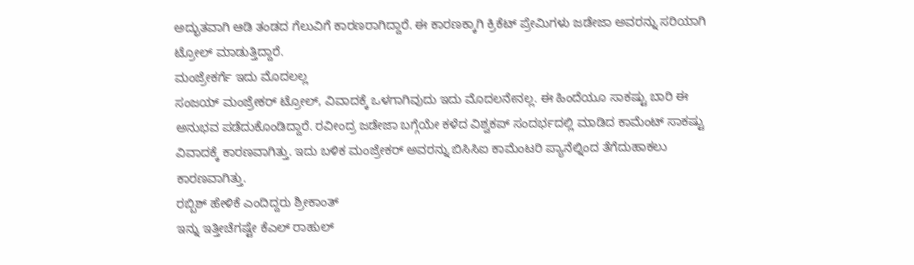ಅದ್ಭುತವಾಗಿ ಆಡಿ ತಂಡದ ಗೆಲುವಿಗೆ ಕಾರಣರಾಗಿದ್ದಾರೆ. ಈ ಕಾರಣಕ್ಕಾಗಿ ಕ್ರಿಕೆಟ್ ಪ್ರೇಮಿಗಳು ಜಡೇಜಾ ಅವರನ್ನು ಸರಿಯಾಗಿ ಟ್ರೋಲ್ ಮಾಡುತ್ತಿದ್ದಾರೆ.
ಮಂಜ್ರೇಕರ್ಗೆ ಇದು ಮೊದಲಲ್ಲ
ಸಂಜಯ್ ಮಂಜ್ರೇಕರ್ ಟ್ರೋಲ್, ವಿವಾದಕ್ಕೆ ಒಳಗಾಗಿವುದು ಇದು ಮೊದಲನೇನಲ್ಲ. ಈ ಹಿಂದೆಯೂ ಸಾಕಷ್ಟು ಬಾರಿ ಈ ಅನುಭವ ಪಡೆದುಕೊಂಡಿದ್ದಾರೆ. ರವೀಂದ್ರ ಜಡೇಜಾ ಬಗ್ಗೆಯೇ ಕಳೆದ ವಿಶ್ವಕಪ್ ಸಂದರ್ಭದಲ್ಲಿ ಮಾಡಿದ ಕಾಮೆಂಟ್ ಸಾಕಷ್ಟು ವಿವಾದಕ್ಕೆ ಕಾರಣವಾಗಿತ್ತು. ಇದು ಬಳಿಕ ಮಂಜ್ರೇಕರ್ ಅವರನ್ನು ಬಿಸಿಸಿಐ ಕಾಮೆಂಟರಿ ಪ್ಯಾನೆಲ್ನಿಂದ ತೆಗೆದುಹಾಕಲು ಕಾರಣವಾಗಿತ್ತು.
ರಬ್ಬಿಶ್ ಹೇಳಿಕೆ ಎಂದಿದ್ದರು ಶ್ರೀಕಾಂತ್
ಇನ್ನು ಇತ್ತೀಚೆಗಷ್ಟೇ ಕೆಎಲ್ ರಾಹುಲ್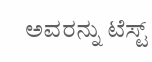ಅವರನ್ನು ಟೆಸ್ಟ್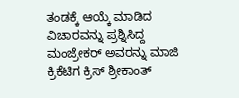ತಂಡಕ್ಕೆ ಆಯ್ಕೆ ಮಾಡಿದ ವಿಚಾರವನ್ನು ಪ್ರಶ್ನಿಸಿದ್ದ ಮಂಜ್ರೇಕರ್ ಅವರನ್ನು ಮಾಜಿ ಕ್ರಿಕೆಟಿಗ ಕ್ರಿಸ್ ಶ್ರೀಕಾಂತ್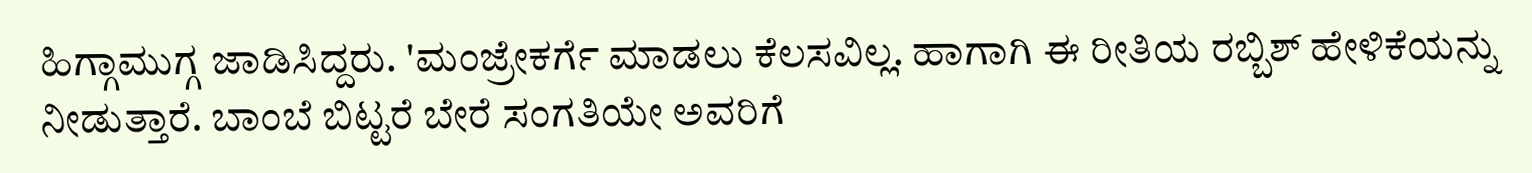ಹಿಗ್ಗಾಮುಗ್ಗ ಜಾಡಿಸಿದ್ದರು. 'ಮಂಜ್ರೇಕರ್ಗೆ ಮಾಡಲು ಕೆಲಸವಿಲ್ಲ. ಹಾಗಾಗಿ ಈ ರೀತಿಯ ರಬ್ಬಿಶ್ ಹೇಳಿಕೆಯನ್ನು ನೀಡುತ್ತಾರೆ. ಬಾಂಬೆ ಬಿಟ್ಟರೆ ಬೇರೆ ಸಂಗತಿಯೇ ಅವರಿಗೆ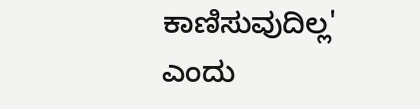ಕಾಣಿಸುವುದಿಲ್ಲ' ಎಂದು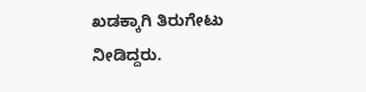ಖಡಕ್ಕಾಗಿ ತಿರುಗೇಟು ನೀಡಿದ್ದರು.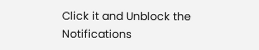Click it and Unblock the Notifications